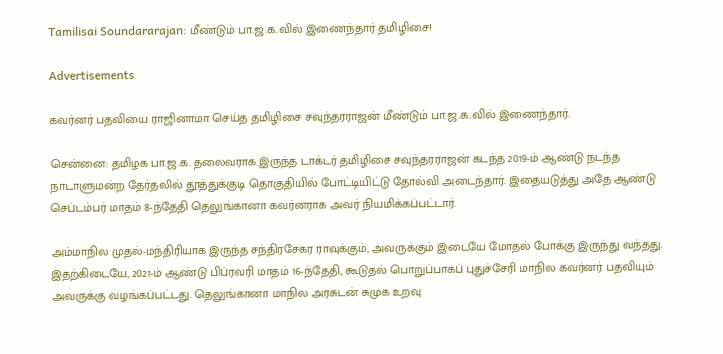Tamilisai Soundararajan: மீண்டும் பா.ஜ.க.வில் இணைந்தார் தமிழிசை!

Advertisements

கவர்னர் பதவியை ராஜினாமா செய்த தமிழிசை சவுந்தரராஜன் மீண்டும் பா.ஜ.க.வில் இணைந்தார்.

சென்னை: தமிழக பா.ஜ.க. தலைவராக இருந்த டாக்டர் தமிழிசை சவுந்தரராஜன் கடந்த 2019-ம் ஆண்டு நடந்த நாடாளுமன்ற தேர்தலில் தூத்துக்குடி தொகுதியில் போட்டியிட்டு தோல்வி அடைந்தார். இதையடுத்து அதே ஆண்டு செப்டம்பர் மாதம் 8-ந்தேதி தெலுங்கானா கவர்னராக அவர் நியமிக்கப்பட்டார்.

அம்மாநில முதல்-மந்திரியாக இருந்த சந்திரசேகர ராவுக்கும், அவருக்கும் இடையே மோதல் போக்கு இருந்து வந்தது. இதற்கிடையே, 2021-ம் ஆண்டு பிப்ரவரி மாதம் 16-ந்தேதி, கூடுதல் பொறுப்பாகப் புதுச்சேரி மாநில கவர்னர் பதவியும் அவருக்கு வழங்கப்பட்டது. தெலுங்கானா மாநில அரசுடன் சுமுக உறவு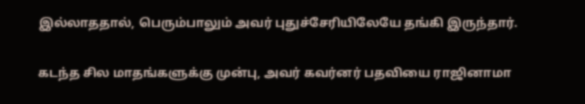இல்லாததால், பெரும்பாலும் அவர் புதுச்சேரியிலேயே தங்கி இருந்தார்.

கடந்த சில மாதங்களுக்கு முன்பு, அவர் கவர்னர் பதவியை ராஜினாமா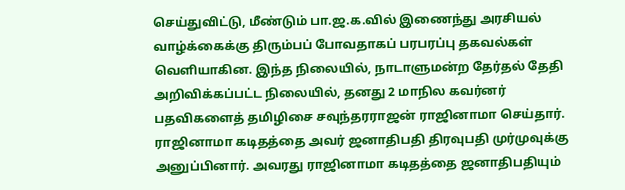செய்துவிட்டு, மீண்டும் பா.ஜ.க.வில் இணைந்து அரசியல் வாழ்க்கைக்கு திரும்பப் போவதாகப் பரபரப்பு தகவல்கள் வெளியாகின. இந்த நிலையில், நாடாளுமன்ற தேர்தல் தேதி அறிவிக்கப்பட்ட நிலையில், தனது 2 மாநில கவர்னர் பதவிகளைத் தமிழிசை சவுந்தரராஜன் ராஜினாமா செய்தார். ராஜினாமா கடிதத்தை அவர் ஜனாதிபதி திரவுபதி முர்முவுக்கு அனுப்பினார். அவரது ராஜினாமா கடிதத்தை ஜனாதிபதியும்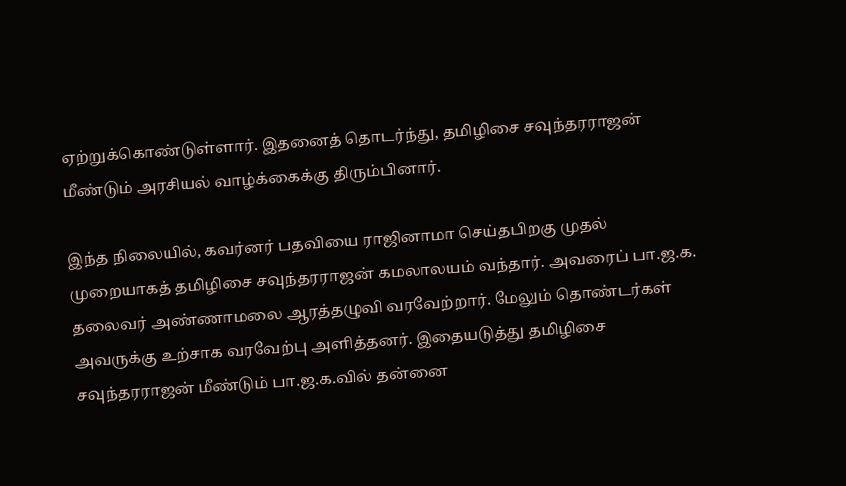ஏற்றுக்கொண்டுள்ளார். இதனைத் தொடர்ந்து, தமிழிசை சவுந்தரராஜன் மீண்டும் அரசியல் வாழ்க்கைக்கு திரும்பினார்.

இந்த நிலையில், கவர்னர் பதவியை ராஜினாமா செய்தபிறகு முதல் முறையாகத் தமிழிசை சவுந்தரராஜன் கமலாலயம் வந்தார். அவரைப் பா.ஜ.க. தலைவர் அண்ணாமலை ஆரத்தழுவி வரவேற்றார். மேலும் தொண்டர்கள் அவருக்கு உற்சாக வரவேற்பு அளித்தனர். இதையடுத்து தமிழிசை சவுந்தரராஜன் மீண்டும் பா.ஜ.க.வில் தன்னை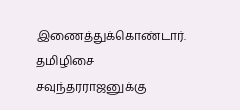இணைத்துக்கொண்டார். தமிழிசை சவுந்தரராஜனுக்கு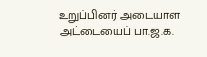உறுப்பினர் அடையாள அட்டையைப் பா.ஜ.க.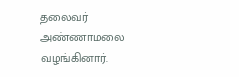தலைவர் அண்ணாமலை வழங்கினார்.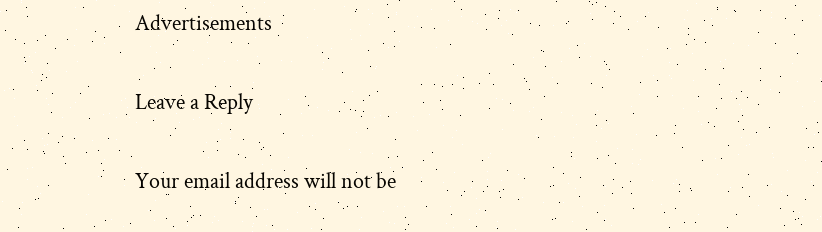Advertisements

Leave a Reply

Your email address will not be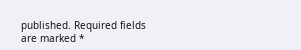published. Required fields are marked *